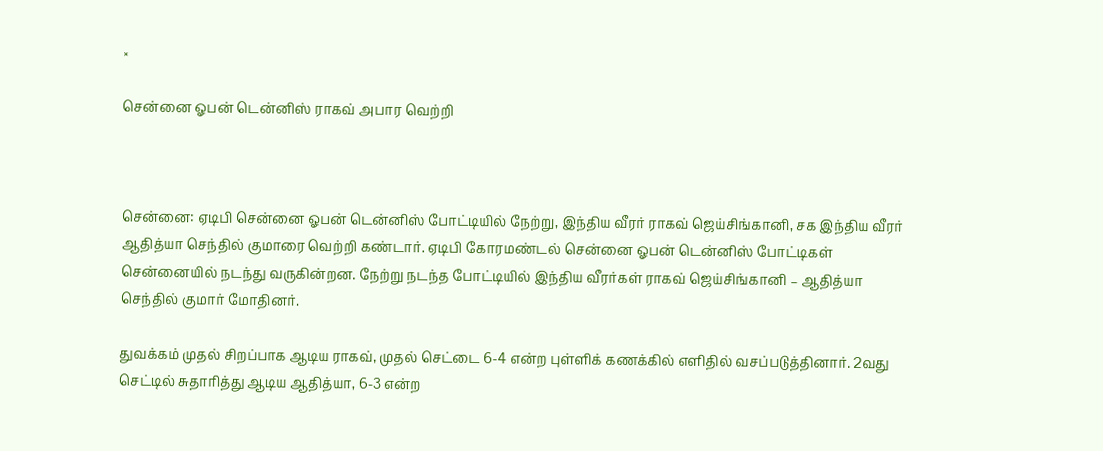×

சென்னை ஓபன் டென்னிஸ் ராகவ் அபார வெற்றி



சென்னை: ஏடிபி சென்னை ஓபன் டென்னிஸ் போட்டியில் நேற்று, இந்திய வீரர் ராகவ் ஜெய்சிங்கானி, சக இந்திய வீரர் ஆதித்யா செந்தில் குமாரை வெற்றி கண்டார். ஏடிபி கோரமண்டல் சென்னை ஓபன் டென்னிஸ் போட்டிகள் சென்னையில் நடந்து வருகின்றன. நேற்று நடந்த போட்டியில் இந்திய வீரர்கள் ராகவ் ஜெய்சிங்கானி – ஆதித்யா செந்தில் குமார் மோதினர்.

துவக்கம் முதல் சிறப்பாக ஆடிய ராகவ், முதல் செட்டை 6-4 என்ற புள்ளிக் கணக்கில் எளிதில் வசப்படுத்தினார். 2வது செட்டில் சுதாரித்து ஆடிய ஆதித்யா, 6-3 என்ற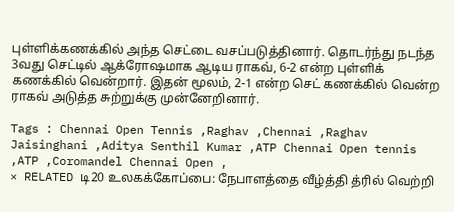புள்ளிக்கணக்கில் அந்த செட்டை வசப்படுத்தினார். தொடர்ந்து நடந்த 3வது செட்டில் ஆக்ரோஷமாக ஆடிய ராகவ், 6-2 என்ற புள்ளிக் கணக்கில் வென்றார். இதன் மூலம், 2-1 என்ற செட் கணக்கில் வென்ற ராகவ் அடுத்த சுற்றுக்கு முன்னேறினார்.

Tags : Chennai Open Tennis ,Raghav ,Chennai ,Raghav Jaisinghani ,Aditya Senthil Kumar ,ATP Chennai Open tennis ,ATP ,Coromandel Chennai Open ,
× RELATED டி20 உலகக்கோப்பை: நேபாளத்தை வீழ்த்தி த்ரில் வெற்றி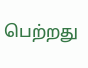பெற்றது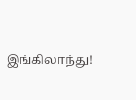இங்கிலாந்து!